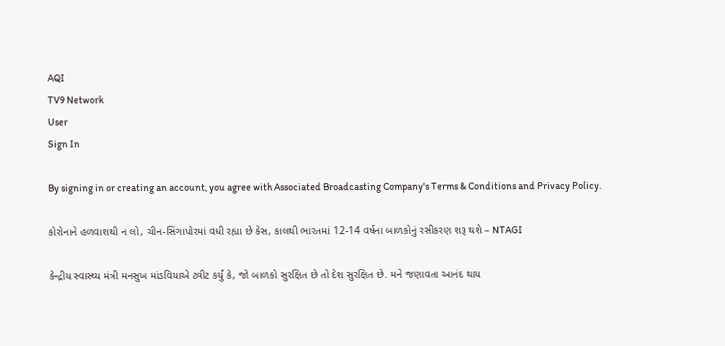AQI
TV9 Network
User
Sign In

By signing in or creating an account, you agree with Associated Broadcasting Company's Terms & Conditions and Privacy Policy.

કોરોનાને હળવાશથી ન લો, ચીન-સિંગાપોરમાં વધી રહ્યા છે કેસ, કાલથી ભારતમાં 12-14 વર્ષના બાળકોનું રસીકરણ શરૂ થશે – NTAGI

કેન્દ્રીય સ્વાસ્થ્ય મંત્રી મનસુખ માંડવિયાએ ટ્વીટ કર્યું કે, જો બાળકો સુરક્ષિત છે તો દેશ સુરક્ષિત છે. મને જણાવતા આનંદ થાય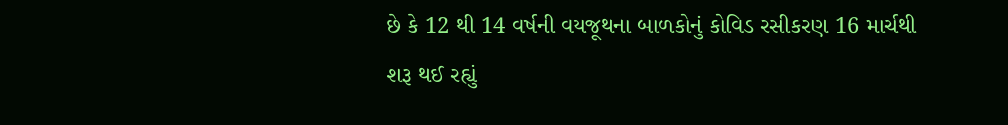છે કે 12 થી 14 વર્ષની વયજૂથના બાળકોનું કોવિડ રસીકરણ 16 માર્ચથી શરૂ થઈ રહ્યું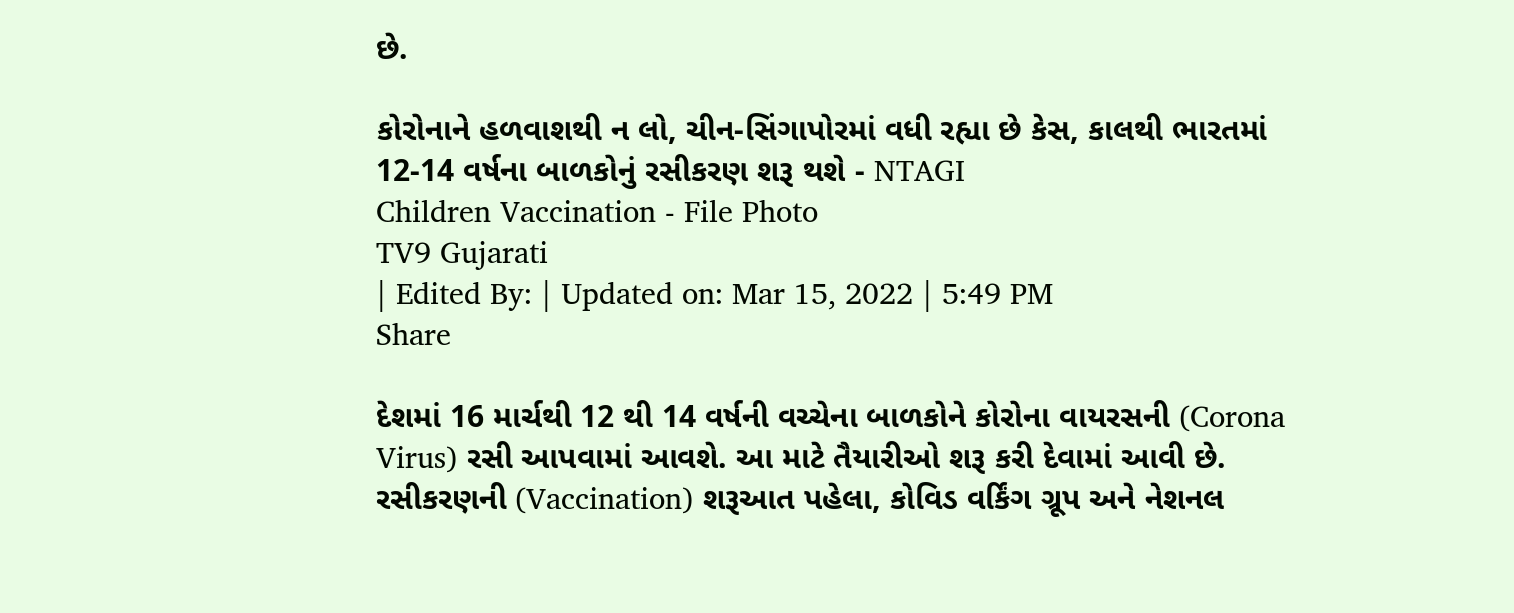છે.

કોરોનાને હળવાશથી ન લો, ચીન-સિંગાપોરમાં વધી રહ્યા છે કેસ, કાલથી ભારતમાં 12-14 વર્ષના બાળકોનું રસીકરણ શરૂ થશે - NTAGI
Children Vaccination - File Photo
TV9 Gujarati
| Edited By: | Updated on: Mar 15, 2022 | 5:49 PM
Share

દેશમાં 16 માર્ચથી 12 થી 14 વર્ષની વચ્ચેના બાળકોને કોરોના વાયરસની (Corona Virus) રસી આપવામાં આવશે. આ માટે તૈયારીઓ શરૂ કરી દેવામાં આવી છે. રસીકરણની (Vaccination) શરૂઆત પહેલા, કોવિડ વર્કિંગ ગ્રૂપ અને નેશનલ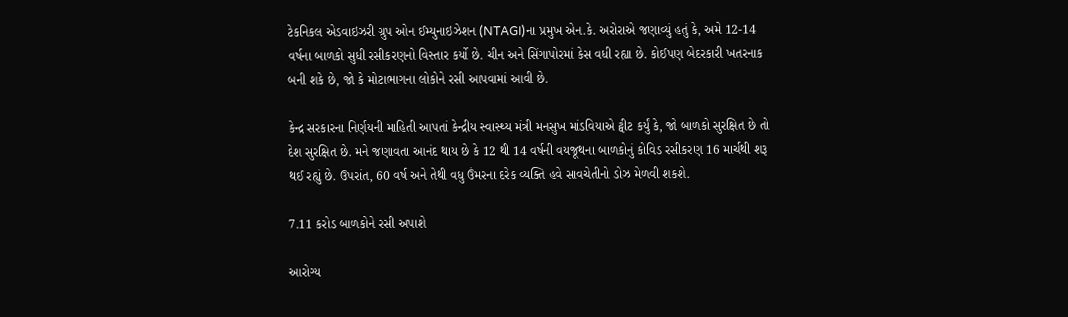ટેકનિકલ એડવાઇઝરી ગ્રુપ ઓન ઈમ્યુનાઇઝેશન (NTAGI)ના પ્રમુખ એન.કે. અરોરાએ જણાવ્યું હતું કે, અમે 12-14 વર્ષના બાળકો સુધી રસીકરણનો વિસ્તાર કર્યો છે. ચીન અને સિંગાપોરમાં કેસ વધી રહ્યા છે. કોઈપણ બેદરકારી ખતરનાક બની શકે છે, જો કે મોટાભાગના લોકોને રસી આપવામાં આવી છે.

કેન્દ્ર સરકારના નિર્ણયની માહિતી આપતાં કેન્દ્રીય સ્વાસ્થ્ય મંત્રી મનસુખ માંડવિયાએ ટ્વીટ કર્યું કે, જો બાળકો સુરક્ષિત છે તો દેશ સુરક્ષિત છે. મને જણાવતા આનંદ થાય છે કે 12 થી 14 વર્ષની વયજૂથના બાળકોનું કોવિડ રસીકરણ 16 માર્ચથી શરૂ થઈ રહ્યું છે. ઉપરાંત, 60 વર્ષ અને તેથી વધુ ઉંમરના દરેક વ્યક્તિ હવે સાવચેતીનો ડોઝ મેળવી શકશે.

7.11 કરોડ બાળકોને રસી અપાશે

આરોગ્ય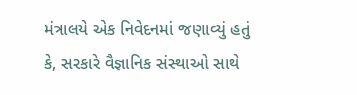મંત્રાલયે એક નિવેદનમાં જણાવ્યું હતું કે, સરકારે વૈજ્ઞાનિક સંસ્થાઓ સાથે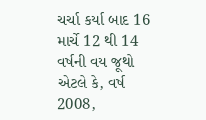ચર્ચા કર્યા બાદ 16 માર્ચે 12 થી 14 વર્ષની વય જૂથો એટલે કે, વર્ષ 2008,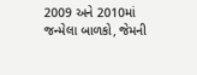2009 અને 2010માં જન્મેલા બાળકો, જેમની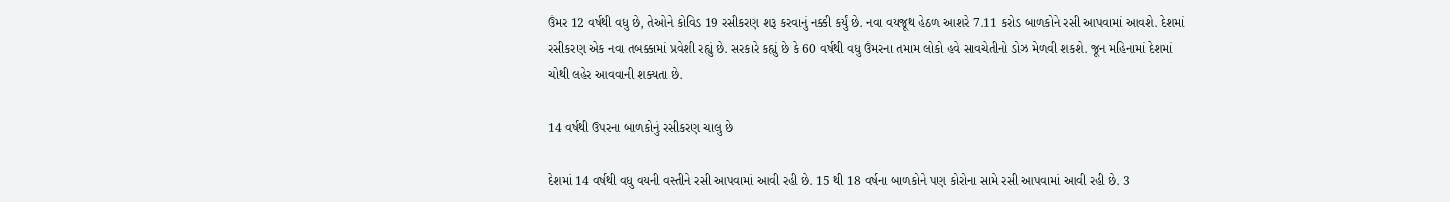ઉંમર 12 વર્ષથી વધુ છે, તેઓને કોવિડ 19 રસીકરણ શરૂ કરવાનું નક્કી કર્યું છે. નવા વયજૂથ હેઠળ આશરે 7.11 કરોડ બાળકોને રસી આપવામાં આવશે. દેશમાં રસીકરણ એક નવા તબક્કામાં પ્રવેશી રહ્યું છે. સરકારે કહ્યું છે કે 60 વર્ષથી વધુ ઉંમરના તમામ લોકો હવે સાવચેતીનો ડોઝ મેળવી શકશે. જૂન મહિનામાં દેશમાં ચોથી લહેર આવવાની શક્યતા છે.

14 વર્ષથી ઉપરના બાળકોનું રસીકરણ ચાલુ છે

દેશમાં 14 વર્ષથી વધુ વયની વસ્તીને રસી આપવામાં આવી રહી છે. 15 થી 18 વર્ષના બાળકોને પણ કોરોના સામે રસી આપવામાં આવી રહી છે. 3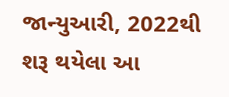જાન્યુઆરી, 2022થી શરૂ થયેલા આ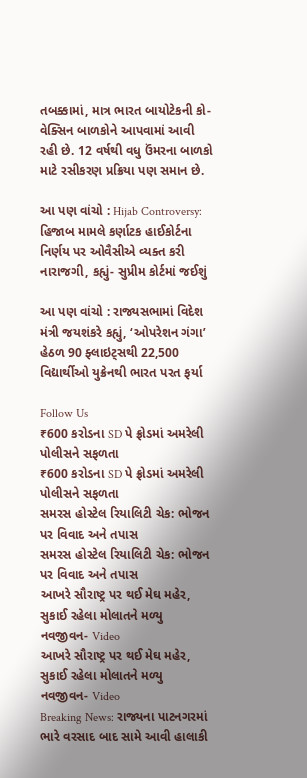તબક્કામાં, માત્ર ભારત બાયોટેકની કો-વેક્સિન બાળકોને આપવામાં આવી રહી છે. 12 વર્ષથી વધુ ઉંમરના બાળકો માટે રસીકરણ પ્રક્રિયા પણ સમાન છે.

આ પણ વાંચો : Hijab Controversy: હિજાબ મામલે કર્ણાટક હાઈકોર્ટના નિર્ણય પર ઓવૈસીએ વ્યક્ત કરી નારાજગી, કહ્યું- સુપ્રીમ કોર્ટમાં જઈશું

આ પણ વાંચો : રાજ્યસભામાં વિદેશ મંત્રી જયશંકરે કહ્યું, ‘ઓપરેશન ગંગા’ હેઠળ 90 ફ્લાઇટ્સથી 22,500 વિદ્યાર્થીઓ યુક્રેનથી ભારત પરત ફર્યા

Follow Us
₹600 કરોડના SD પે ફ્રોડમાં અમરેલી પોલીસને સફળતા
₹600 કરોડના SD પે ફ્રોડમાં અમરેલી પોલીસને સફળતા
સમરસ હોસ્ટેલ રિયાલિટી ચેક: ભોજન પર વિવાદ અને તપાસ
સમરસ હોસ્ટેલ રિયાલિટી ચેક: ભોજન પર વિવાદ અને તપાસ
આખરે સૌરાષ્ટ્ર પર થઈ મેઘ મહેર, સુકાઈ રહેલા મોલાતને મળ્યુ નવજીવન- Video
આખરે સૌરાષ્ટ્ર પર થઈ મેઘ મહેર, સુકાઈ રહેલા મોલાતને મળ્યુ નવજીવન- Video
Breaking News: રાજ્યના પાટનગરમાં ભારે વરસાદ બાદ સામે આવી હાલાકી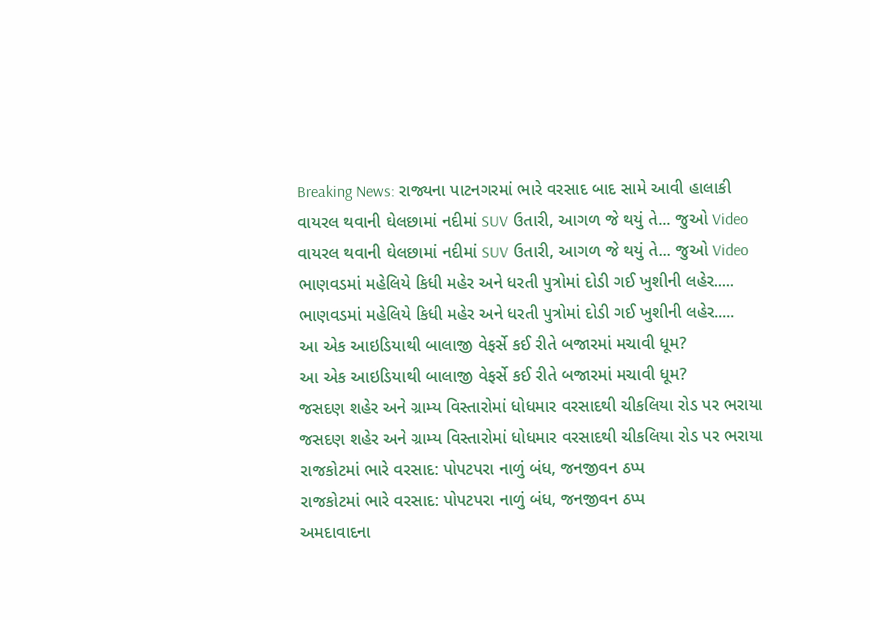Breaking News: રાજ્યના પાટનગરમાં ભારે વરસાદ બાદ સામે આવી હાલાકી
વાયરલ થવાની ઘેલછામાં નદીમાં SUV ઉતારી, આગળ જે થયું તે... જુઓ Video
વાયરલ થવાની ઘેલછામાં નદીમાં SUV ઉતારી, આગળ જે થયું તે... જુઓ Video
ભાણવડમાં મહેલિયે કિધી મહેર અને ધરતી પુત્રોમાં દોડી ગઈ ખુશીની લહેર.....
ભાણવડમાં મહેલિયે કિધી મહેર અને ધરતી પુત્રોમાં દોડી ગઈ ખુશીની લહેર.....
આ એક આઇડિયાથી બાલાજી વેફર્સે કઈ રીતે બજારમાં મચાવી ધૂમ?
આ એક આઇડિયાથી બાલાજી વેફર્સે કઈ રીતે બજારમાં મચાવી ધૂમ?
જસદણ શહેર અને ગ્રામ્ય વિસ્તારોમાં ધોધમાર વરસાદથી ચીકલિયા રોડ પર ભરાયા
જસદણ શહેર અને ગ્રામ્ય વિસ્તારોમાં ધોધમાર વરસાદથી ચીકલિયા રોડ પર ભરાયા
રાજકોટમાં ભારે વરસાદ: પોપટપરા નાળું બંધ, જનજીવન ઠપ્પ
રાજકોટમાં ભારે વરસાદ: પોપટપરા નાળું બંધ, જનજીવન ઠપ્પ
અમદાવાદના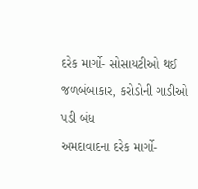દરેક માર્ગો- સોસાયટીઓ થઈ જળબંબાકાર, કરોડોની ગાડીઓ પડી બંધ
અમદાવાદના દરેક માર્ગો-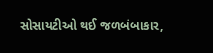સોસાયટીઓ થઈ જળબંબાકાર,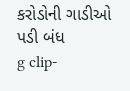કરોડોની ગાડીઓ પડી બંધ
g clip-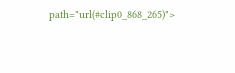path="url(#clip0_868_265)">